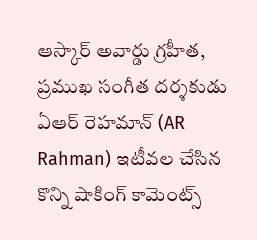ఆస్కార్ అవార్డు గ్రహీత, ప్రముఖ సంగీత దర్శకుడు ఏఆర్ రెహమాన్ (AR Rahman) ఇటీవల చేసిన కొన్ని షాకింగ్ కామెంట్స్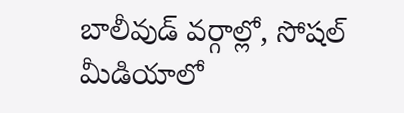బాలీవుడ్ వర్గాల్లో, సోషల్ మీడియాలో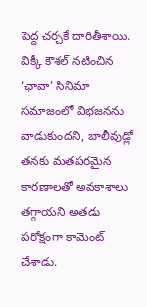పెద్ద చర్చకే దారితీశాయి. విక్కీ కౌశల్ నటించిన ‘ఛావా’ సినిమా సమాజంలో విభజనను వాడుకుందని, బాలీవుడ్లో తనకు మతపరమైన కారణాలతో అవకాశాలు తగ్గాయని అతడు పరోక్షంగా కామెంట్ చేశాడు.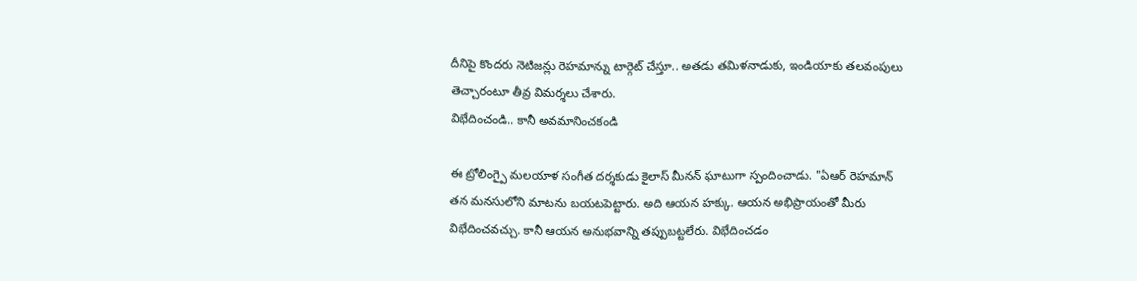దీనిపై కొందరు నెటిజన్లు రెహమాన్ను టార్గెట్ చేస్తూ.. అతడు తమిళనాడుకు, ఇండియాకు తలవంపులు తెచ్చారంటూ తీవ్ర విమర్శలు చేశారు.
విభేదించండి.. కానీ అవమానించకండి

ఈ ట్రోలింగ్పై మలయాళ సంగీత దర్శకుడు కైలాస్ మీనన్ ఘాటుగా స్పందించాడు. "ఏఆర్ రెహమాన్ తన మనసులోని మాటను బయటపెట్టారు. అది ఆయన హక్కు. ఆయన అభిప్రాయంతో మీరు విభేదించవచ్చు. కానీ ఆయన అనుభవాన్ని తప్పుబట్టలేరు. విభేదించడం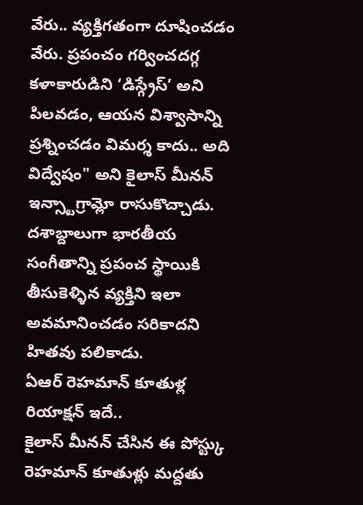వేరు.. వ్యక్తిగతంగా దూషించడం వేరు. ప్రపంచం గర్వించదగ్గ కళాకారుడిని ‘డిస్గ్రేస్’ అని పిలవడం, ఆయన విశ్వాసాన్ని ప్రశ్నించడం విమర్శ కాదు.. అది విద్వేషం" అని కైలాస్ మీనన్ ఇన్స్టాగ్రామ్లో రాసుకొచ్చాడు. దశాబ్దాలుగా భారతీయ సంగీతాన్ని ప్రపంచ స్థాయికి తీసుకెళ్ళిన వ్యక్తిని ఇలా అవమానించడం సరికాదని హితవు పలికాడు.
ఏఆర్ రెహమాన్ కూతుళ్ల రియాక్షన్ ఇదే..
కైలాస్ మీనన్ చేసిన ఈ పోస్ట్కు రెహమాన్ కూతుళ్లు మద్దతు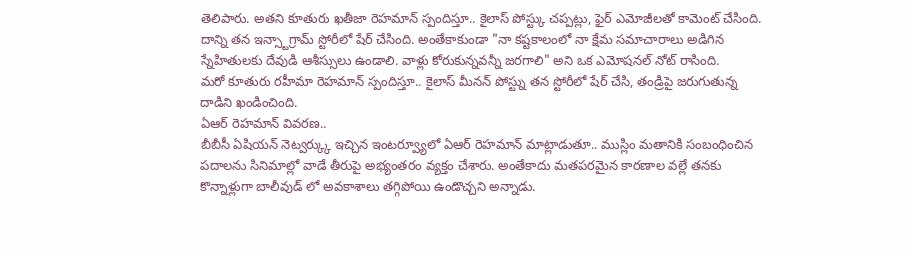తెలిపారు. అతని కూతురు ఖతీజా రెహమాన్ స్పందిస్తూ.. కైలాస్ పోస్ట్కు చప్పట్లు, ఫైర్ ఎమోజీలతో కామెంట్ చేసింది. దాన్ని తన ఇన్స్టాగ్రామ్ స్టోరీలో షేర్ చేసింది. అంతేకాకుండా "నా కష్టకాలంలో నా క్షేమ సమాచారాలు అడిగిన స్నేహితులకు దేవుడి ఆశీస్సులు ఉండాలి. వాళ్లు కోరుకున్నవన్నీ జరగాలి" అని ఒక ఎమోషనల్ నోట్ రాసింది.
మరో కూతురు రహీమా రెహమాన్ స్పందిస్తూ.. కైలాస్ మీనన్ పోస్ట్ను తన స్టోరీలో షేర్ చేసి, తండ్రిపై జరుగుతున్న దాడిని ఖండించింది.
ఏఆర్ రెహమాన్ వివరణ..
బీబీసీ ఏషియన్ నెట్వర్క్కు ఇచ్చిన ఇంటర్వ్యూలో ఏఆర్ రెహమాన్ మాట్లాడుతూ.. ముస్లిం మతానికి సంబంధించిన పదాలను సినిమాల్లో వాడే తీరుపై అభ్యంతరం వ్యక్తం చేశారు. అంతేకాదు మతపరమైన కారణాల వల్లే తనకు కొన్నాళ్లుగా బాలీవుడ్ లో అవకాశాలు తగ్గిపోయి ఉండొచ్చని అన్నాడు.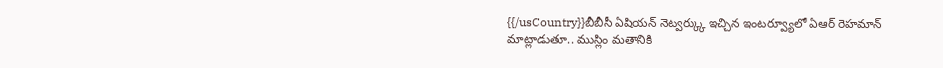{{/usCountry}}బీబీసీ ఏషియన్ నెట్వర్క్కు ఇచ్చిన ఇంటర్వ్యూలో ఏఆర్ రెహమాన్ మాట్లాడుతూ.. ముస్లిం మతానికి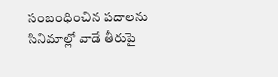సంబంధించిన పదాలను సినిమాల్లో వాడే తీరుపై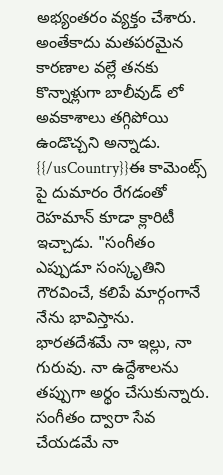అభ్యంతరం వ్యక్తం చేశారు. అంతేకాదు మతపరమైన కారణాల వల్లే తనకు కొన్నాళ్లుగా బాలీవుడ్ లో అవకాశాలు తగ్గిపోయి ఉండొచ్చని అన్నాడు.
{{/usCountry}}ఈ కామెంట్స్ పై దుమారం రేగడంతో రెహమాన్ కూడా క్లారిటీ ఇచ్చాడు. "సంగీతం ఎప్పుడూ సంస్కృతిని గౌరవించే, కలిపే మార్గంగానే నేను భావిస్తాను. భారతదేశమే నా ఇల్లు, నా గురువు. నా ఉద్దేశాలను తప్పుగా అర్థం చేసుకున్నారు. సంగీతం ద్వారా సేవ చేయడమే నా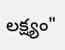లక్ష్యం"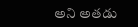అని అతడు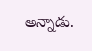అన్నాడు.